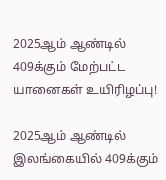2025ஆம் ஆண்டில் 409க்கும் மேற்பட்ட யானைகள் உயிரிழப்பு!

2025ஆம் ஆண்டில்  இலங்கையில் 409க்கும்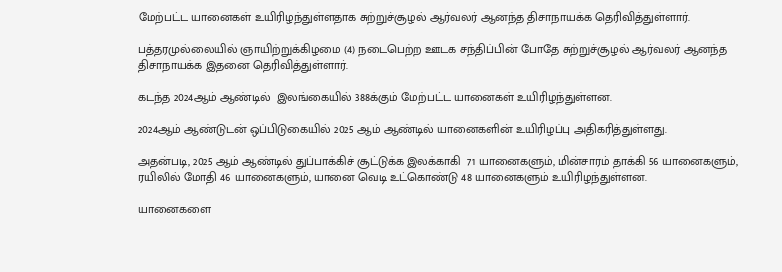மேற்பட்ட யானைகள் உயிரிழந்துள்ளதாக சுற்றுச்சூழல் ஆர்வலர் ஆனந்த திசாநாயக்க தெரிவித்துள்ளார்.

பத்தரமுல்லையில் ஞாயிற்றுக்கிழமை (4) நடைபெற்ற ஊடக சந்திப்பின் போதே சுற்றுச்சூழல் ஆர்வலர் ஆனந்த திசாநாயக்க இதனை தெரிவித்துள்ளார்.

கடந்த 2024ஆம் ஆண்டில்  இலங்கையில் 388க்கும் மேற்பட்ட யானைகள் உயிரிழந்துள்ளன.

2024ஆம் ஆண்டுடன் ஒப்பிடுகையில் 2025 ஆம் ஆண்டில் யானைகளின் உயிரிழப்பு அதிகரித்துள்ளது.

அதன்படி, 2025 ஆம் ஆண்டில் துப்பாக்கிச் சூட்டுக்க இலக்காகி  71 யானைகளும், மின்சாரம் தாக்கி 56 யானைகளும், ரயிலில் மோதி 46 யானைகளும், யானை வெடி உட்கொண்டு 48 யானைகளும் உயிரிழந்துள்ளன.

யானைகளை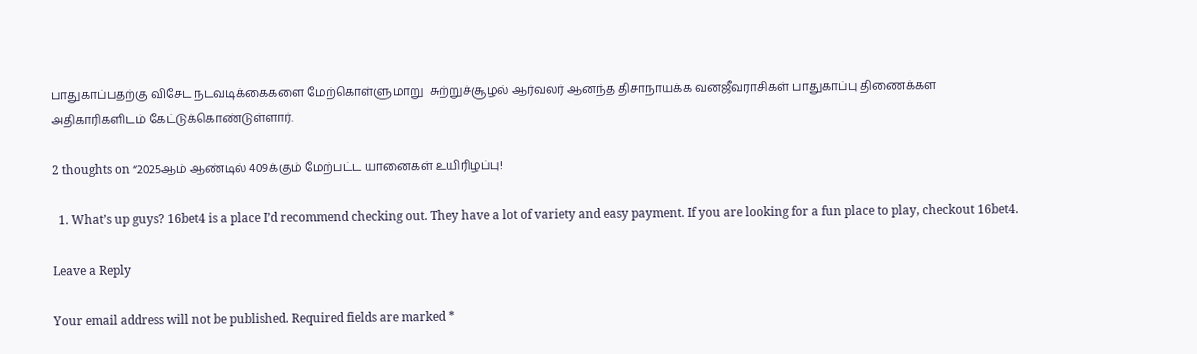பாதுகாப்பதற்கு விசேட நடவடிக்கைகளை மேற்கொள்ளுமாறு  சுற்றுச்சூழல் ஆர்வலர் ஆனந்த திசாநாயக்க வனஜீவராசிகள் பாதுகாப்பு திணைக்கள அதிகாரிகளிடம் கேட்டுக்கொண்டுள்ளார்.

2 thoughts on “2025ஆம் ஆண்டில் 409க்கும் மேற்பட்ட யானைகள் உயிரிழப்பு!

  1. What’s up guys? 16bet4 is a place I’d recommend checking out. They have a lot of variety and easy payment. If you are looking for a fun place to play, checkout 16bet4.

Leave a Reply

Your email address will not be published. Required fields are marked *